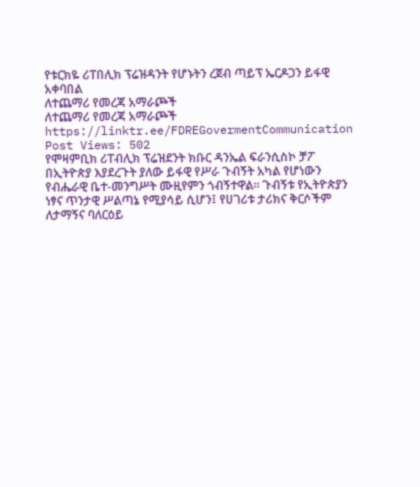የቱርክዬ ሪፐበሊክ ፕሬዝዳንት የሆኑትን ረጀብ ጣይፕ ኤርዶጋን ይፋዊ አቀባበል
ለተጨማሪ የመረጃ አማራጮች
ለተጨማሪ የመረጃ አማራጮች https://linktr.ee/FDREGovermentCommunication Post Views: 502
የሞዛምቢክ ሪፐብሊክ ፕሬዝደንት ክቡር ዳንኤል ፍራንሲስኮ ቻፖ በኢትዮጵያ እያደረጉት ያለው ይፋዊ የሥራ ጉብኝት አካል የሆነውን የብሔራዊ ቤተ-መንግሥት ሙዚየምን ጎብኝተዋል። ጉብኝቱ የኢትዮጵያን ነፃና ጥንታዊ ሥልጣኔ የሚያሳይ ሲሆን፤ የሀገሪቱ ታሪክና ቅርሶችም ለታማኝና ባለርዕይ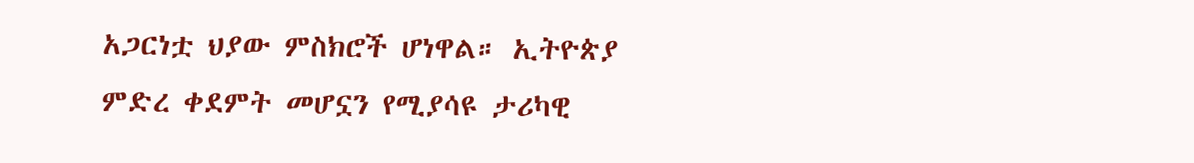አጋርነቷ ህያው ምስክሮች ሆነዋል። ኢትዮጵያ ምድረ ቀደምት መሆኗን የሚያሳዩ ታሪካዊ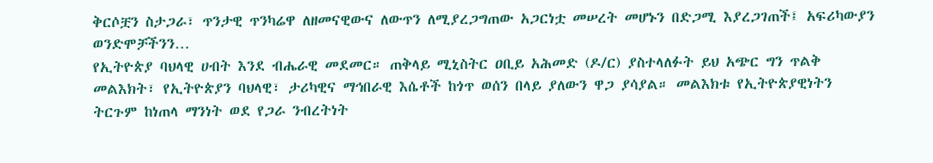ቅርሶቿን ስታጋራ፣ ጥንታዊ ጥንካሬዋ ለዘመናዊውና ለውጥን ለሚያረጋግጠው አጋርነቷ መሠረት መሆኑን በድጋሚ እያረጋገጠች፤ አፍሪካውያን ወንድሞቻችንን…
የኢትዮጵያ ባህላዊ ሀብት እንደ ብሔራዊ መደመር። ጠቅላይ ሚኒስትር ዐቢይ አሕመድ (ዶ/ር) ያስተላለፉት ይህ አጭር ግን ጥልቅ መልእክት፣ የኢትዮጵያን ባህላዊ፣ ታሪካዊና ማኅበራዊ እሴቶች ከጎጥ ወሰን በላይ ያለውን ዋጋ ያሳያል። መልእክቱ የኢትዮጵያዊነትን ትርጉም ከነጠላ ማንነት ወደ የጋራ ንብረትነት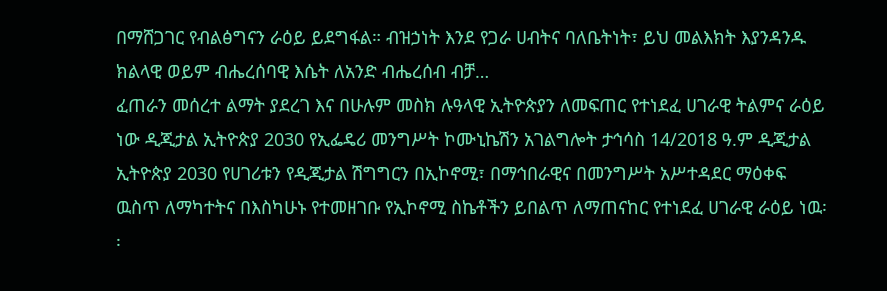በማሸጋገር የብልፅግናን ራዕይ ይደግፋል። ብዝኃነት እንደ የጋራ ሀብትና ባለቤትነት፣ ይህ መልእክት እያንዳንዱ ክልላዊ ወይም ብሔረሰባዊ እሴት ለአንድ ብሔረሰብ ብቻ…
ፈጠራን መሰረተ ልማት ያደረገ እና በሁሉም መስክ ሉዓላዊ ኢትዮጵያን ለመፍጠር የተነደፈ ሀገራዊ ትልምና ራዕይ ነው ዲጂታል ኢትዮጵያ 2030 የኢፌዴሪ መንግሥት ኮሙኒኬሽን አገልግሎት ታኅሳስ 14/2018 ዓ.ም ዲጂታል ኢትዮጵያ 2030 የሀገሪቱን የዲጂታል ሽግግርን በኢኮኖሚ፣ በማኅበራዊና በመንግሥት አሥተዳደር ማዕቀፍ ዉስጥ ለማካተትና በእስካሁኑ የተመዘገቡ የኢኮኖሚ ስኬቶችን ይበልጥ ለማጠናከር የተነደፈ ሀገራዊ ራዕይ ነዉ፡፡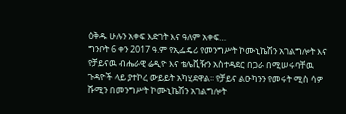ዕቅዱ ሁሉን አቀፍ እድገት እና ዓለም አቀፍ…
ግንቦት 6 ቀን 2017 ዓ.ም የኢፌዴሪ የመንግሥት ኮሙኒኬሽን አገልግሎት እና የቻይናዉ ብሔራዊ ሬዲዮ እና ቴሌቪዥን አስተዳደር በጋራ በሚሠሩባቸዉ ጉዳዮች ላይ ያተኮረ ውይይት አካሂደዋል፡፡ የቻይና ልዑካንን የመሩት ሚስ ሳዎ ሹሚን በመንግሥት ኮሙኒኬሽን አገልግሎት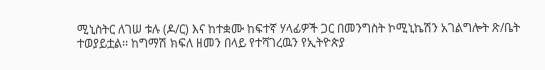ሚኒስትር ለገሠ ቱሉ (ዶ/ር) እና ከተቋሙ ከፍተኛ ሃላፊዎች ጋር በመንግስት ኮሚኒኬሽን አገልግሎት ጽ/ቤት ተወያይቷል፡፡ ከግማሽ ክፍለ ዘመን በላይ የተሻገረዉን የኢትዮጵያ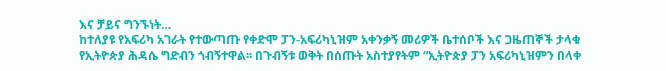እና ቻይና ግንኙነት…
ከተለያዩ የአፍሪካ አገራት የተውጣጡ የቀድሞ ፓን-አፍሪካኒዝም አቀንቃኝ መሪዎች ቤተሰቦች እና ጋዜጠኞች ታላቁ የኢትዮጵያ ሕዳሴ ግድብን ጎብኝተዋል፡፡ በጉብኝቱ ወቅት በሰጡት አስተያየትም “ኢትዮጵያ ፓን አፍሪካኒዝምን በላቀ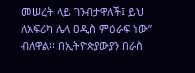መሠረት ላይ ገንብታዋለች፤ ይህ ለአፍሪካ ሌላ ዐዲስ ምዕራፍ ነው” ብለዋል፡፡ በኢትዮጵያውያን በራስ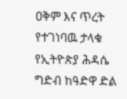ዐቅም እና ጥረት የተገነባዉ ታላቁ የኢትዮጵያ ሕዳሴ ግድብ ከዓድዋ ድል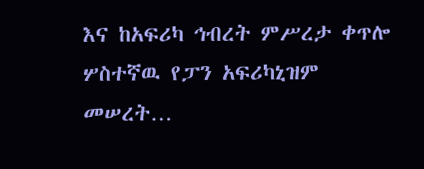እና ከአፍሪካ ኅብረት ምሥረታ ቀጥሎ ሦስተኛዉ የፓን አፍሪካኒዝም መሠረት…